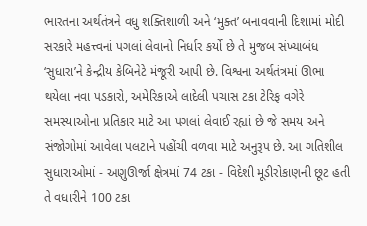ભારતના અર્થતંત્રને વધુ શક્તિશાળી અને ‘મુક્ત’ બનાવવાની દિશામાં મોદી સરકારે મહત્ત્વનાં પગલાં લેવાનો નિર્ધાર કર્યો છે તે મુજબ સંખ્યાબંધ ‘સુધારા’ને કેન્દ્રીય કેબિનેટે મંજૂરી આપી છે. વિશ્વના અર્થતંત્રમાં ઊભા થયેલા નવા પડકારો, અમેરિકાએ લાદેલી પચાસ ટકા ટેરિફ વગેરે સમસ્યાઓના પ્રતિકાર માટે આ પગલાં લેવાઈ રહ્યાં છે જે સમય અને સંજોગોમાં આવેલા પલટાને પહોંચી વળવા માટે અનુરૂપ છે. આ ગતિશીલ સુધારાઓમાં - અણુઊર્જા ક્ષેત્રમાં 74 ટકા - વિદેશી મૂડીરોકાણની છૂટ હતી તે વધારીને 100 ટકા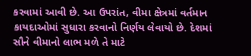કરવામાં આવી છે. આ ઉપરાંત, વીમા ક્ષેત્રમાં વર્તમાન કાયદાઓમાં સુધારા કરવાનો નિર્ણય લેવાયો છે. દેશમાં સૌને વીમાનો લાભ મળે તે માટે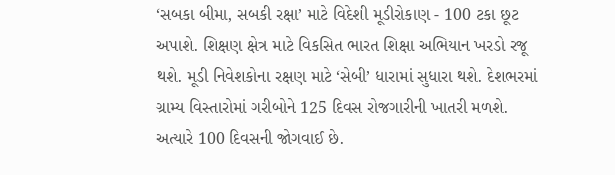‘સબકા બીમા, સબકી રક્ષા’ માટે વિદેશી મૂડીરોકાણ - 100 ટકા છૂટ અપાશે. શિક્ષણ ક્ષેત્ર માટે વિકસિત ભારત શિક્ષા અભિયાન ખરડો રજૂ થશે. મૂડી નિવેશકોના રક્ષણ માટે ‘સેબી’ ધારામાં સુધારા થશે. દેશભરમાં ગ્રામ્ય વિસ્તારોમાં ગરીબોને 125 દિવસ રોજગારીની ખાતરી મળશે. અત્યારે 100 દિવસની જોગવાઈ છે.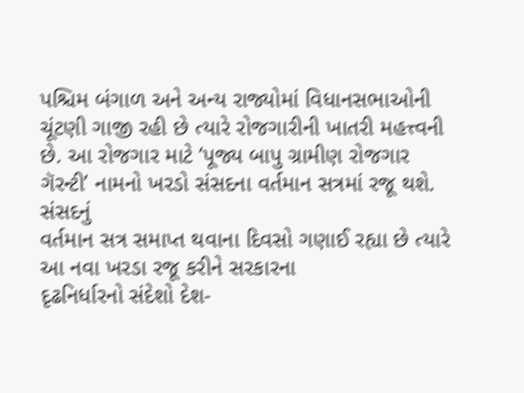પશ્ચિમ બંગાળ અને અન્ય રાજ્યોમાં વિધાનસભાઓની ચૂંટણી ગાજી રહી છે ત્યારે રોજગારીની ખાતરી મહત્ત્વની છે. આ રોજગાર માટે ‘પૂજ્ય બાપુ ગ્રામીણ રોજગાર ગૅરન્ટી’ નામનો ખરડો સંસદના વર્તમાન સત્રમાં રજૂ થશે.
સંસદનું
વર્તમાન સત્ર સમાપ્ત થવાના દિવસો ગણાઈ રહ્યા છે ત્યારે આ નવા ખરડા રજૂ કરીને સરકારના
દૃઢનિર્ધારનો સંદેશો દેશ-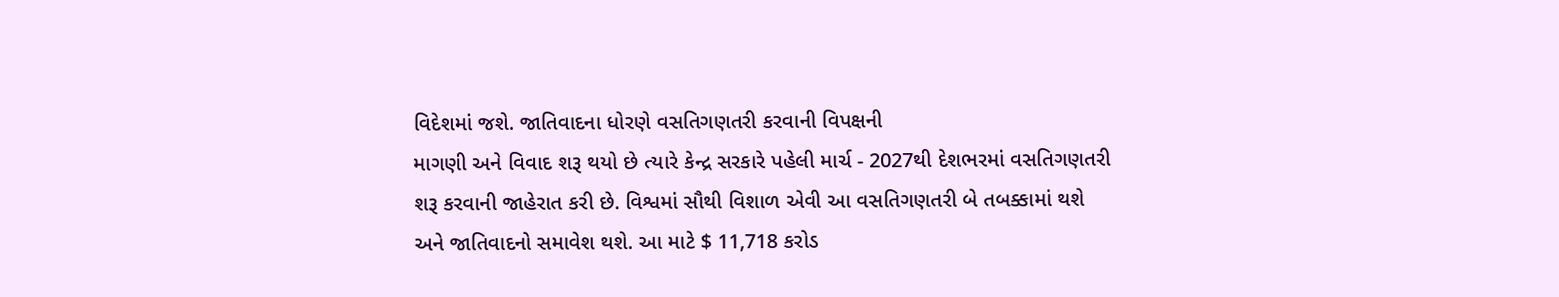વિદેશમાં જશે. જાતિવાદના ધોરણે વસતિગણતરી કરવાની વિપક્ષની
માગણી અને વિવાદ શરૂ થયો છે ત્યારે કેન્દ્ર સરકારે પહેલી માર્ચ - 2027થી દેશભરમાં વસતિગણતરી
શરૂ કરવાની જાહેરાત કરી છે. વિશ્વમાં સૌથી વિશાળ એવી આ વસતિગણતરી બે તબક્કામાં થશે
અને જાતિવાદનો સમાવેશ થશે. આ માટે $ 11,718 કરોડ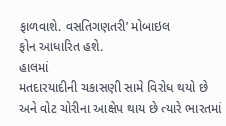ફાળવાશે. વસતિગણતરી’ મોબાઇલ
ફોન આધારિત હશે.
હાલમાં
મતદારયાદીની ચકાસણી સામે વિરોધ થયો છે અને વોટ ચોરીના આક્ષેપ થાય છે ત્યારે ભારતમાં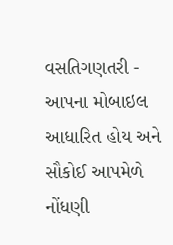વસતિગણતરી - આપના મોબાઇલ આધારિત હોય અને સૌકોઈ આપમેળે નોંધણી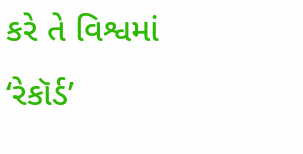કરે તે વિશ્વમાં
‘રેકૉર્ડ’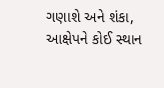ગણાશે અને શંકા, આક્ષેપને કોઈ સ્થાન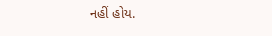નહીં હોય.